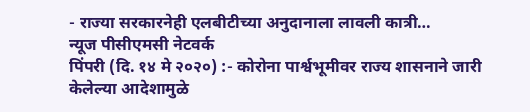- राज्या सरकारनेही एलबीटीच्या अनुदानाला लावली कात्री…
न्यूज पीसीएमसी नेटवर्क
पिंपरी (दि. १४ मे २०२०) :- कोरोना पार्श्वभूमीवर राज्य शासनाने जारी केलेल्या आदेशामुळे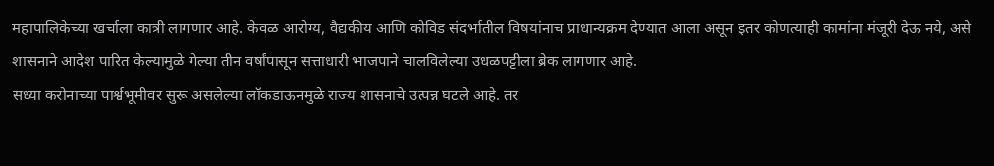महापालिकेच्या खर्चाला कात्री लागणार आहे. केवळ आरोग्य, वैद्यकीय आणि कोविड संदर्भातील विषयांनाच प्राधान्यक्रम देण्यात आला असून इतर कोणत्याही कामांना मंजूरी देऊ नये, असे शासनाने आदेश पारित केल्यामुळे गेल्या तीन वर्षांपासून सत्ताधारी भाजपाने चालविलेल्या उधळपट्टीला ब्रेक लागणार आहे.
सध्या करोनाच्या पार्श्वभूमीवर सुरू असलेल्या लॉकडाऊनमुळे राज्य शासनाचे उत्पन्न घटले आहे. तर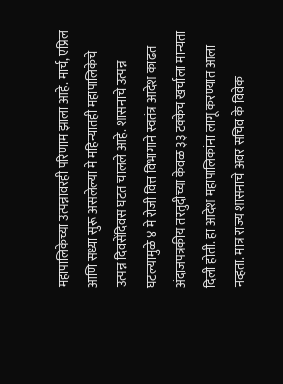महापालिकेच्या उत्पन्नावरही परिणाम झाला आहे. मार्च, एप्रिल आणि सध्या सुरू असलेल्या मे महिन्यातही महापालिकेचे उत्पन्न दिवसेंदिवस घटत चालले आहे. शासनाचे उत्पन्न घटल्यामुळे ४ मे रोजी वित्त विभागाने स्वतंत्र आदेश काढत अंदाजपत्रकीय तरतुदीच्या केवळ ३३ टक्केच खर्चाला मान्यता दिली होती. हा आदेश महापालिकांना लागू करण्यात आला नव्हता. मात्र राज्य शासनाचे अवर सचिव के विवेक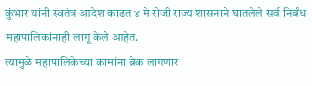कुंभार यांनी स्वतंत्र आदेश काढत ४ मे रोजी राज्य शासनाने घातलेले सर्व निर्बंध महापालिकांनाही लागू केले आहेत.
त्यामुळे महापालिकेच्या कामांना ब्रेक लागणार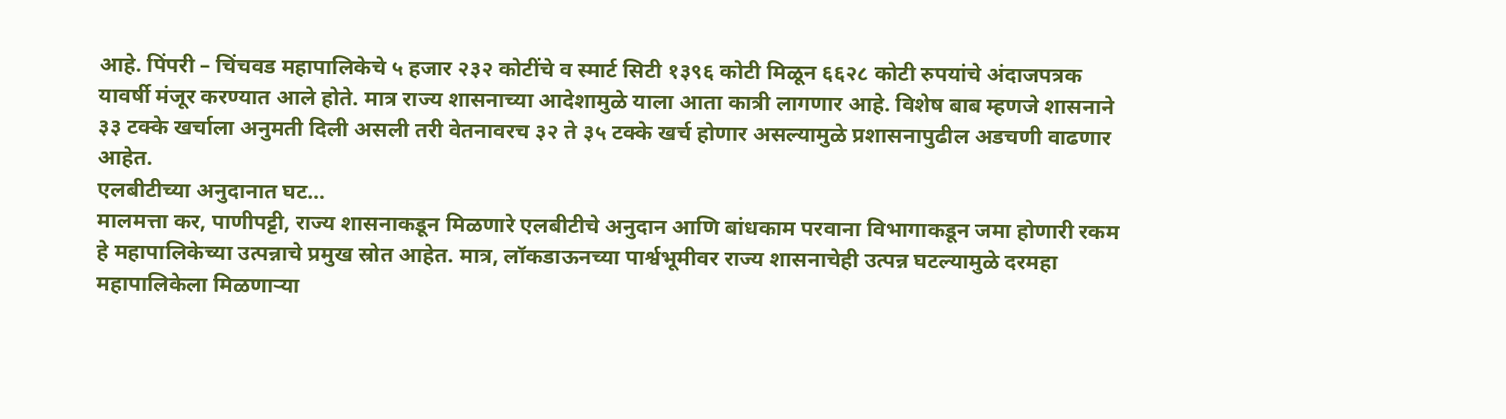आहे. पिंपरी – चिंचवड महापालिकेचे ५ हजार २३२ कोटींचे व स्मार्ट सिटी १३९६ कोटी मिळून ६६२८ कोटी रुपयांचे अंदाजपत्रक यावर्षी मंजूर करण्यात आले होते. मात्र राज्य शासनाच्या आदेशामुळे याला आता कात्री लागणार आहे. विशेष बाब म्हणजे शासनाने ३३ टक्के खर्चाला अनुमती दिली असली तरी वेतनावरच ३२ ते ३५ टक्के खर्च होणार असल्यामुळे प्रशासनापुढील अडचणी वाढणार आहेत.
एलबीटीच्या अनुदानात घट…
मालमत्ता कर, पाणीपट्टी, राज्य शासनाकडून मिळणारे एलबीटीचे अनुदान आणि बांधकाम परवाना विभागाकडून जमा होणारी रकम हे महापालिकेच्या उत्पन्नाचे प्रमुख स्रोत आहेत. मात्र, लॉकडाऊनच्या पार्श्वभूमीवर राज्य शासनाचेही उत्पन्न घटल्यामुळे दरमहा महापालिकेला मिळणाऱ्या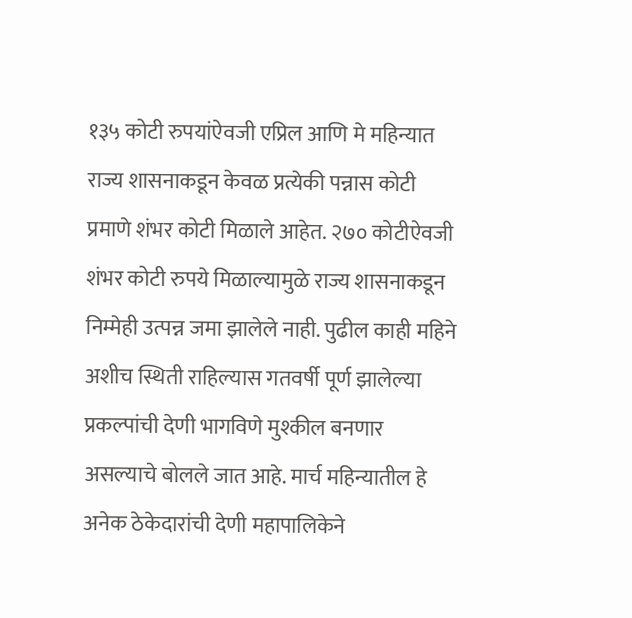१३५ कोटी रुपयांऐवजी एप्रिल आणि मे महिन्यात राज्य शासनाकडून केवळ प्रत्येकी पन्नास कोटी प्रमाणे शंभर कोटी मिळाले आहेत. २७० कोटीऐवजी शंभर कोटी रुपये मिळाल्यामुळे राज्य शासनाकडून निम्मेही उत्पन्न जमा झालेले नाही. पुढील काही महिने अशीच स्थिती राहिल्यास गतवर्षी पूर्ण झालेल्या प्रकल्पांची देणी भागविणे मुश्कील बनणार असल्याचे बोलले जात आहे. मार्च महिन्यातील हे अनेक ठेकेदारांची देणी महापालिकेने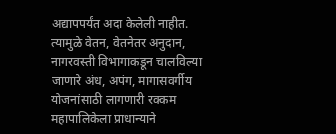अद्यापपर्यंत अदा केलेली नाहीत. त्यामुळे वेतन, वेतनेतर अनुदान, नागरवस्ती विभागाकडून चालविल्या जाणारे अंध, अपंग, मागासवर्गीय योजनांसाठी लागणारी रक्कम महापालिकेला प्राधान्याने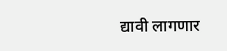द्यावी लागणार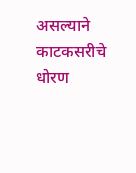असल्याने काटकसरीचे धोरण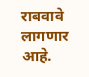राबवावे लागणार आहे.